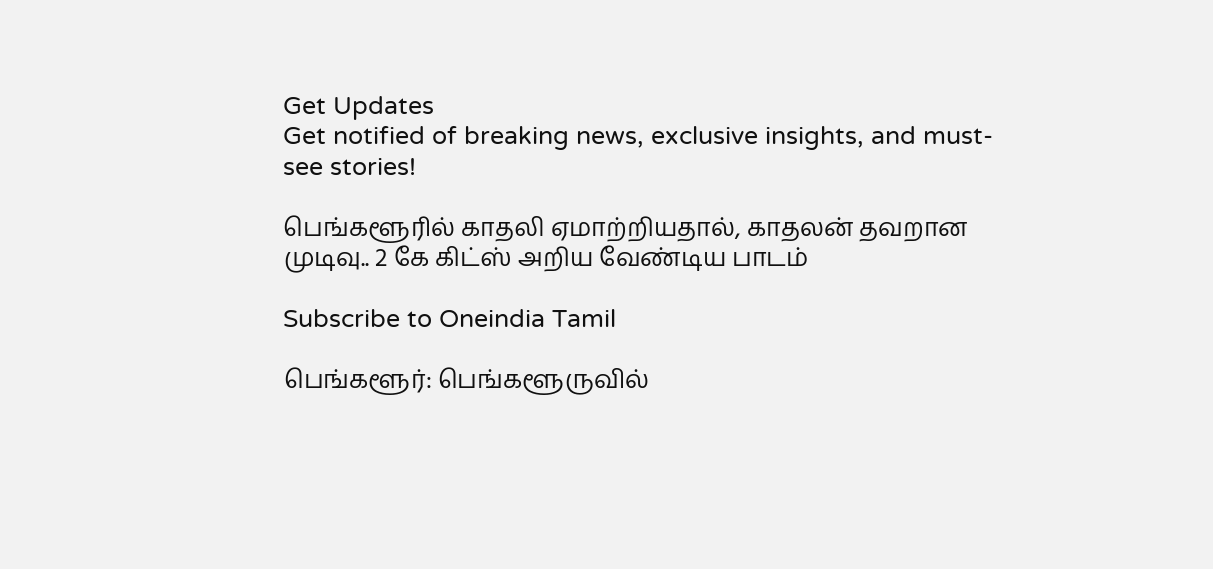Get Updates
Get notified of breaking news, exclusive insights, and must-see stories!

பெங்களூரில் காதலி ஏமாற்றியதால், காதலன் தவறான முடிவு.. 2 கே கிட்ஸ் அறிய வேண்டிய பாடம்

Subscribe to Oneindia Tamil

பெங்களூர்: பெங்களூருவில்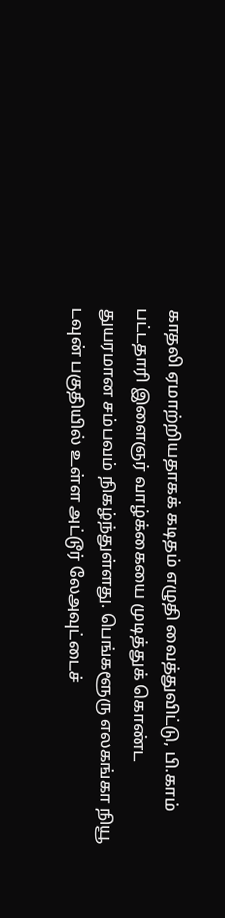காதலி ஏமாற்றியதாகக் கடிதம் எழுதி வைத்துவிட்டு, பி.காம் பட்டதாரி இளைஞர் வாழ்க்கையை முடித்துக் கொண்ட துயரமான சம்பவம் நிகழ்ந்துள்ளது. பெங்களூரு எலகங்கா நியூ டவுன் பகுதியில் உள்ள அட்டூர் லேஅவுட்டைச்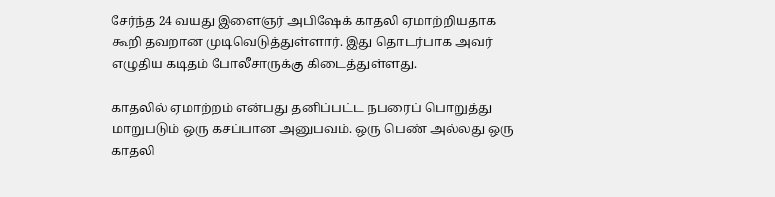சேர்ந்த 24 வயது இளைஞர் அபிஷேக் காதலி ஏமாற்றியதாக கூறி தவறான முடிவெடுத்துள்ளார். இது தொடர்பாக அவர் எழுதிய கடிதம் போலீசாருக்கு கிடைத்துள்ளது.

காதலில் ஏமாற்றம் என்பது தனிப்பட்ட நபரைப் பொறுத்து மாறுபடும் ஒரு கசப்பான அனுபவம். ஒரு பெண் அல்லது ஒரு காதலி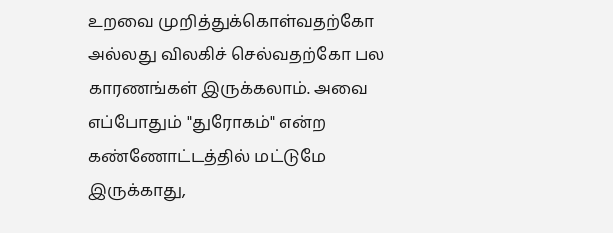உறவை முறித்துக்கொள்வதற்கோ அல்லது விலகிச் செல்வதற்கோ பல காரணங்கள் இருக்கலாம். அவை எப்போதும் "துரோகம்" என்ற கண்ணோட்டத்தில் மட்டுமே இருக்காது,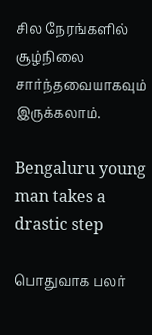சில நேரங்களில் சூழ்நிலை சார்ந்தவையாகவும் இருக்கலாம்.

Bengaluru young man takes a drastic step

பொதுவாக பலர்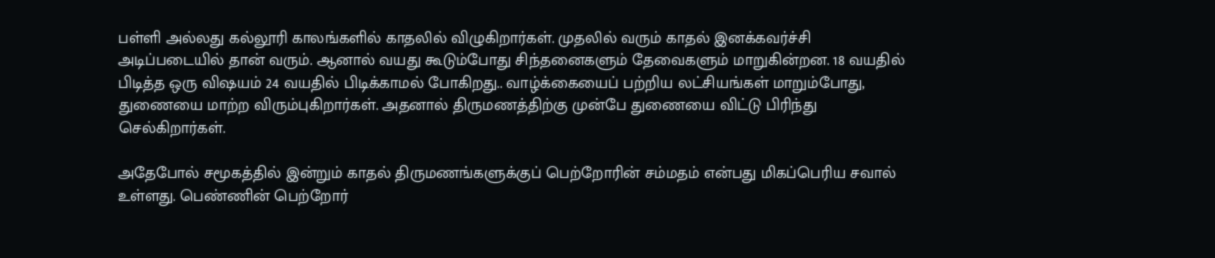பள்ளி அல்லது கல்லூரி காலங்களில் காதலில் விழுகிறார்கள். முதலில் வரும் காதல் இனக்கவர்ச்சி அடிப்படையில் தான் வரும். ஆனால் வயது கூடும்போது சிந்தனைகளும் தேவைகளும் மாறுகின்றன. 18 வயதில் பிடித்த ஒரு விஷயம் 24 வயதில் பிடிக்காமல் போகிறது.. வாழ்க்கையைப் பற்றிய லட்சியங்கள் மாறும்போது, துணையை மாற்ற விரும்புகிறார்கள். அதனால் திருமணத்திற்கு முன்பே துணையை விட்டு பிரிந்து செல்கிறார்கள்.

அதேபோல் சமூகத்தில் இன்றும் காதல் திருமணங்களுக்குப் பெற்றோரின் சம்மதம் என்பது மிகப்பெரிய சவால் உள்ளது. பெண்ணின் பெற்றோர்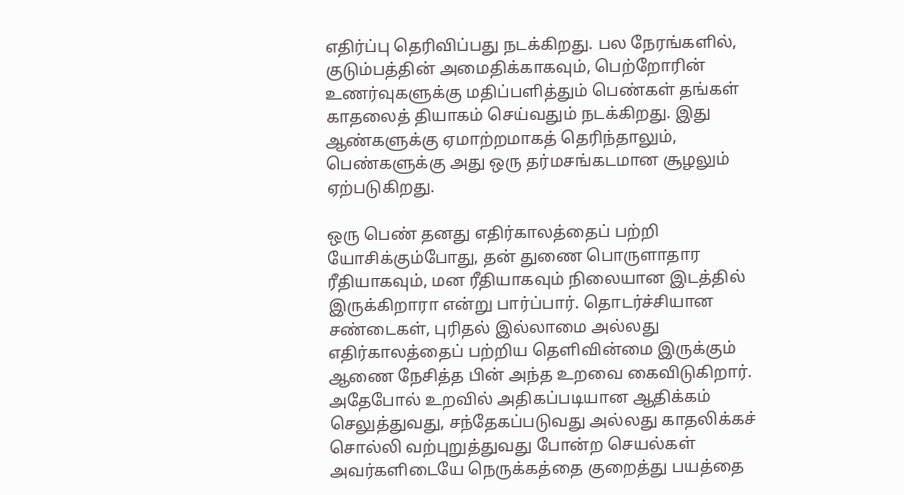எதிர்ப்பு தெரிவிப்பது நடக்கிறது. பல நேரங்களில், குடும்பத்தின் அமைதிக்காகவும், பெற்றோரின் உணர்வுகளுக்கு மதிப்பளித்தும் பெண்கள் தங்கள் காதலைத் தியாகம் செய்வதும் நடக்கிறது. இது ஆண்களுக்கு ஏமாற்றமாகத் தெரிந்தாலும், பெண்களுக்கு அது ஒரு தர்மசங்கடமான சூழலும் ஏற்படுகிறது.

ஒரு பெண் தனது எதிர்காலத்தைப் பற்றி யோசிக்கும்போது, தன் துணை பொருளாதார ரீதியாகவும், மன ரீதியாகவும் நிலையான இடத்தில் இருக்கிறாரா என்று பார்ப்பார். தொடர்ச்சியான சண்டைகள், புரிதல் இல்லாமை அல்லது எதிர்காலத்தைப் பற்றிய தெளிவின்மை இருக்கும் ஆணை நேசித்த பின் அந்த உறவை கைவிடுகிறார். அதேபோல் உறவில் அதிகப்படியான ஆதிக்கம் செலுத்துவது, சந்தேகப்படுவது அல்லது காதலிக்கச் சொல்லி வற்புறுத்துவது போன்ற செயல்கள் அவர்களிடையே நெருக்கத்தை குறைத்து பயத்தை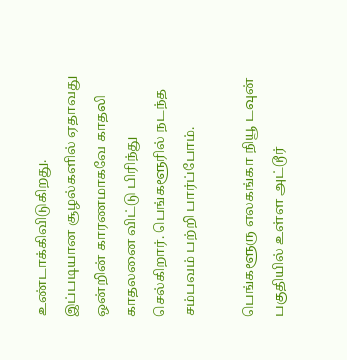உண்டாக்கிவிடுகிறது. இப்படியான சூழல்களில் ஏதாவது ஒன்றின் காரணமாகவே காதலி காதலனை விட்டு பிரிந்து செல்கிறார். பெங்களூரில் நடந்த சம்பவம் பற்றி பார்ப்போம்.

பெங்களூரு எலகங்கா நியூ டவுன் பகுதியில் உள்ள அட்டூர்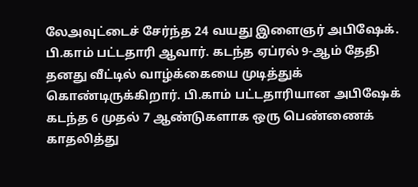லேஅவுட்டைச் சேர்ந்த 24 வயது இளைஞர் அபிஷேக். பி.காம் பட்டதாரி ஆவார். கடந்த ஏப்ரல் 9-ஆம் தேதி தனது வீட்டில் வாழ்க்கையை முடித்துக் கொண்டிருக்கிறார். பி.காம் பட்டதாரியான அபிஷேக் கடந்த 6 முதல் 7 ஆண்டுகளாக ஒரு பெண்ணைக் காதலித்து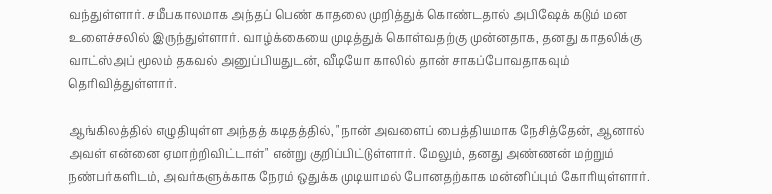வந்துள்ளார். சமீபகாலமாக அந்தப் பெண் காதலை முறித்துக் கொண்டதால் அபிஷேக் கடும் மன உளைச்சலில் இருந்துள்ளார். வாழ்க்கையை முடித்துக் கொள்வதற்கு முன்னதாக, தனது காதலிக்கு வாட்ஸ்அப் மூலம் தகவல் அனுப்பியதுடன், வீடியோ காலில் தான் சாகப்போவதாகவும் தெரிவித்துள்ளார்.

ஆங்கிலத்தில் எழுதியுள்ள அந்தத் கடிதத்தில், "நான் அவளைப் பைத்தியமாக நேசித்தேன், ஆனால் அவள் என்னை ஏமாற்றிவிட்டாள்" என்று குறிப்பிட்டுள்ளார். மேலும், தனது அண்ணன் மற்றும் நண்பர்களிடம், அவர்களுக்காக நேரம் ஒதுக்க முடியாமல் போனதற்காக மன்னிப்பும் கோரியுள்ளார்.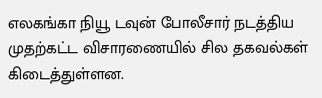எலகங்கா நியூ டவுன் போலீசார் நடத்திய முதற்கட்ட விசாரணையில் சில தகவல்கள் கிடைத்துள்ளன.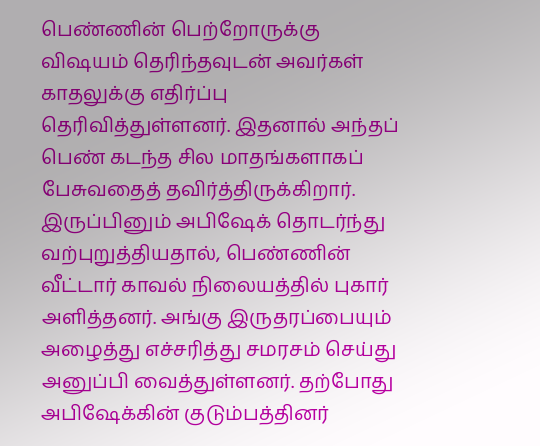பெண்ணின் பெற்றோருக்கு விஷயம் தெரிந்தவுடன் அவர்கள் காதலுக்கு எதிர்ப்பு தெரிவித்துள்ளனர். இதனால் அந்தப் பெண் கடந்த சில மாதங்களாகப் பேசுவதைத் தவிர்த்திருக்கிறார்.
இருப்பினும் அபிஷேக் தொடர்ந்து வற்புறுத்தியதால், பெண்ணின் வீட்டார் காவல் நிலையத்தில் புகார் அளித்தனர். அங்கு இருதரப்பையும் அழைத்து எச்சரித்து சமரசம் செய்து அனுப்பி வைத்துள்ளனர். தற்போது அபிஷேக்கின் குடும்பத்தினர்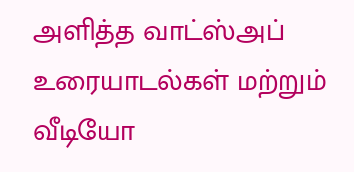அளித்த வாட்ஸ்அப் உரையாடல்கள் மற்றும் வீடியோ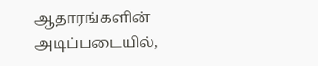ஆதாரங்களின் அடிப்படையில்,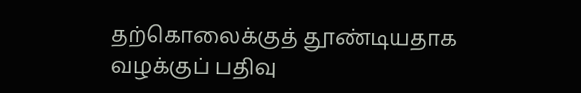தற்கொலைக்குத் தூண்டியதாக வழக்குப் பதிவு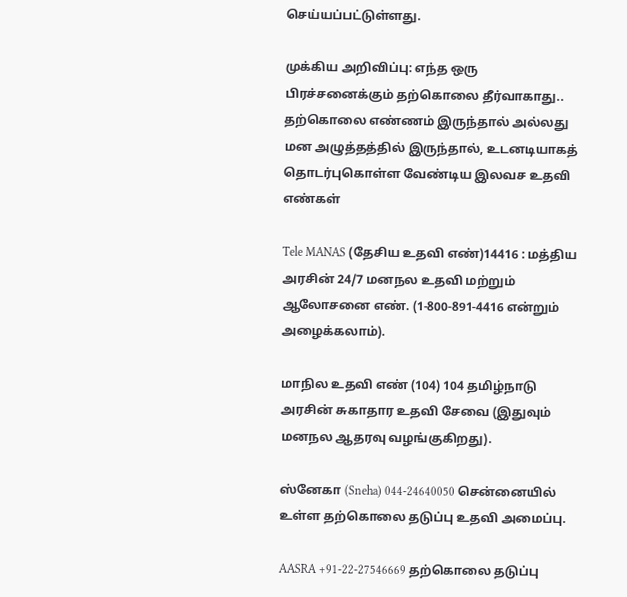செய்யப்பட்டுள்ளது.

முக்கிய அறிவிப்பு: எந்த ஒரு பிரச்சனைக்கும் தற்கொலை தீர்வாகாது.. தற்கொலை எண்ணம் இருந்தால் அல்லது மன அழுத்தத்தில் இருந்தால், உடனடியாகத் தொடர்புகொள்ள வேண்டிய இலவச உதவி எண்கள்

Tele MANAS (தேசிய உதவி எண்)14416 : மத்திய அரசின் 24/7 மனநல உதவி மற்றும் ஆலோசனை எண். (1-800-891-4416 என்றும் அழைக்கலாம்).

மாநில உதவி எண் (104) 104 தமிழ்நாடு அரசின் சுகாதார உதவி சேவை (இதுவும் மனநல ஆதரவு வழங்குகிறது).

ஸ்னேகா (Sneha) 044-24640050 சென்னையில் உள்ள தற்கொலை தடுப்பு உதவி அமைப்பு.

AASRA +91-22-27546669 தற்கொலை தடுப்பு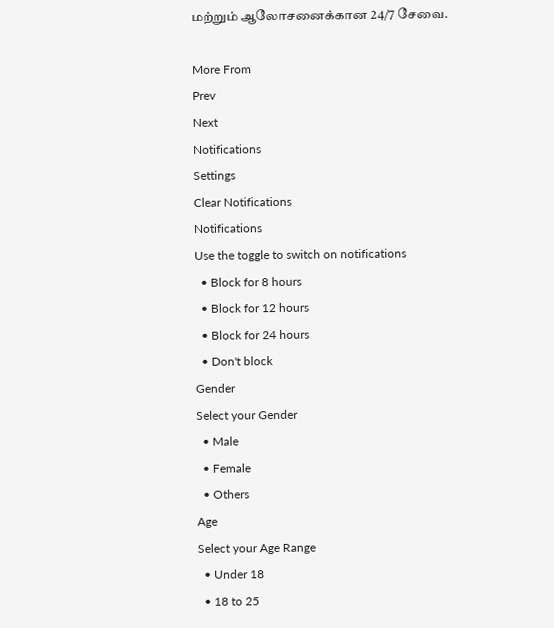மற்றும் ஆலோசனைக்கான 24/7 சேவை.

More From
Prev
Next
Notifications
Settings
Clear Notifications
Notifications
Use the toggle to switch on notifications
  • Block for 8 hours
  • Block for 12 hours
  • Block for 24 hours
  • Don't block
Gender
Select your Gender
  • Male
  • Female
  • Others
Age
Select your Age Range
  • Under 18
  • 18 to 25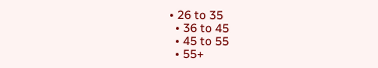• 26 to 35
  • 36 to 45
  • 45 to 55
  • 55+